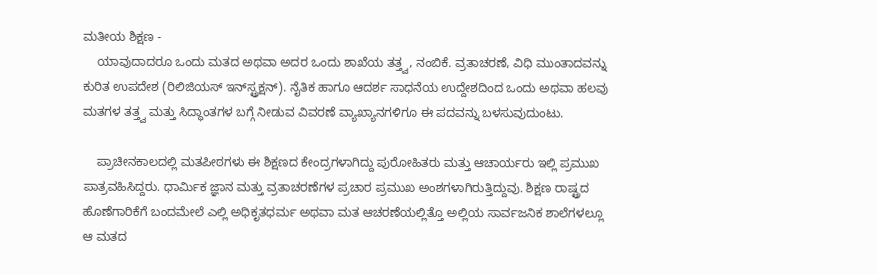ಮತೀಯ ಶಿಕ್ಷಣ -
    ಯಾವುದಾದರೂ ಒಂದು ಮತದ ಅಥವಾ ಅದರ ಒಂದು ಶಾಖೆಯ ತತ್ತ್ವ, ನಂಬಿಕೆ. ವ್ರತಾಚರಣೆ, ವಿಧಿ ಮುಂತಾದವನ್ನು ಕುರಿತ ಉಪದೇಶ (ರಿಲಿಜಿಯಸ್ ಇನ್‍ಸ್ಟ್ರಕ್ಷನ್). ನೈತಿಕ ಹಾಗೂ ಆದರ್ಶ ಸಾಧನೆಯ ಉದ್ದೇಶದಿಂದ ಒಂದು ಅಥವಾ ಹಲವು ಮತಗಳ ತತ್ತ್ವ ಮತ್ತು ಸಿದ್ಧಾಂತಗಳ ಬಗ್ಗೆ ನೀಡುವ ವಿವರಣೆ ವ್ಯಾಖ್ಯಾನಗಳಿಗೂ ಈ ಪದವನ್ನು ಬಳಸುವುದುಂಟು.

    ಪ್ರಾಚೀನಕಾಲದಲ್ಲಿ ಮತಪೀಠಗಳು ಈ ಶಿಕ್ಷಣದ ಕೇಂದ್ರಗಳಾಗಿದ್ದು ಪುರೋಹಿತರು ಮತ್ತು ಆಚಾರ್ಯರು ಇಲ್ಲಿ ಪ್ರಮುಖ ಪಾತ್ರವಹಿಸಿದ್ದರು. ಧಾರ್ಮಿಕ ಜ್ಞಾನ ಮತ್ತು ವ್ರತಾಚರಣೆಗಳ ಪ್ರಚಾರ ಪ್ರಮುಖ ಅಂಶಗಳಾಗಿರುತ್ತಿದ್ದುವು. ಶಿಕ್ಷಣ ರಾಷ್ಟ್ರದ ಹೊಣೆಗಾರಿಕೆಗೆ ಬಂದಮೇಲೆ ಎಲ್ಲಿ ಅಧಿಕೃತಧರ್ಮ ಅಥವಾ ಮತ ಆಚರಣೆಯಲ್ಲಿತ್ತೊ ಅಲ್ಲಿಯ ಸಾರ್ವಜನಿಕ ಶಾಲೆಗಳಲ್ಲೂ ಆ ಮತದ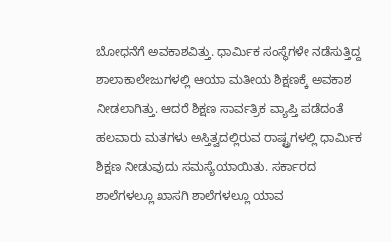ಬೋಧನೆಗೆ ಅವಕಾಶವಿತ್ತು. ಧಾರ್ಮಿಕ ಸಂಸ್ಥೆಗಳೇ ನಡೆಸುತ್ತಿದ್ದ ಶಾಲಾಕಾಲೇಜುಗಳಲ್ಲಿ ಆಯಾ ಮತೀಯ ಶಿಕ್ಷಣಕ್ಕೆ ಅವಕಾಶ ನೀಡಲಾಗಿತ್ತು. ಆದರೆ ಶಿಕ್ಷಣ ಸಾರ್ವತ್ರಿಕ ವ್ಯಾಪ್ತಿ ಪಡೆದಂತೆ ಹಲವಾರು ಮತಗಳು ಅಸ್ತಿತ್ವದಲ್ಲಿರುವ ರಾಷ್ಟ್ರಗಳಲ್ಲಿ ಧಾರ್ಮಿಕ ಶಿಕ್ಷಣ ನೀಡುವುದು ಸಮಸ್ಯೆಯಾಯಿತು. ಸರ್ಕಾರದ ಶಾಲೆಗಳಲ್ಲೂ ಖಾಸಗಿ ಶಾಲೆಗಳಲ್ಲೂ ಯಾವ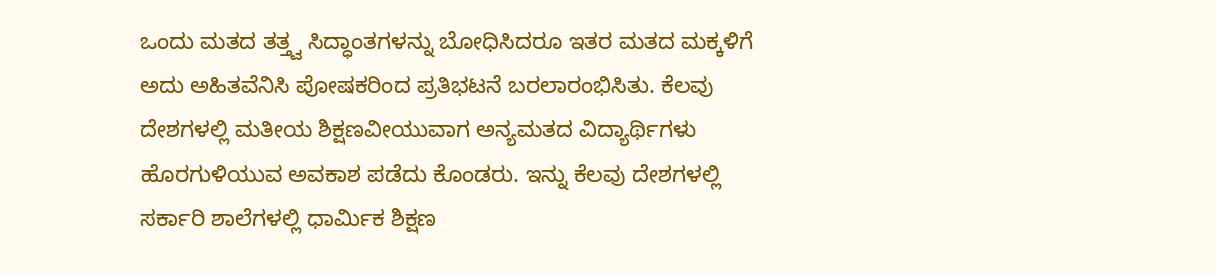ಒಂದು ಮತದ ತತ್ತ್ವ ಸಿದ್ಧಾಂತಗಳನ್ನು ಬೋಧಿಸಿದರೂ ಇತರ ಮತದ ಮಕ್ಕಳಿಗೆ ಅದು ಅಹಿತವೆನಿಸಿ ಪೋಷಕರಿಂದ ಪ್ರತಿಭಟನೆ ಬರಲಾರಂಭಿಸಿತು. ಕೆಲವು ದೇಶಗಳಲ್ಲಿ ಮತೀಯ ಶಿಕ್ಷಣವೀಯುವಾಗ ಅನ್ಯಮತದ ವಿದ್ಯಾರ್ಥಿಗಳು ಹೊರಗುಳಿಯುವ ಅವಕಾಶ ಪಡೆದು ಕೊಂಡರು. ಇನ್ನು ಕೆಲವು ದೇಶಗಳಲ್ಲಿ ಸರ್ಕಾರಿ ಶಾಲೆಗಳಲ್ಲಿ ಧಾರ್ಮಿಕ ಶಿಕ್ಷಣ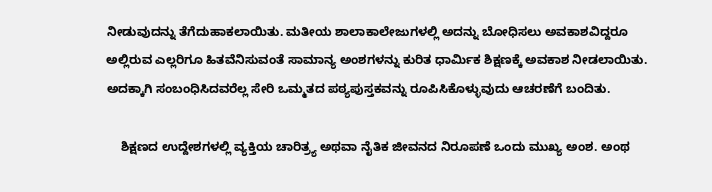ನೀಡುವುದನ್ನು ತೆಗೆದುಹಾಕಲಾಯಿತು. ಮತೀಯ ಶಾಲಾಕಾಲೇಜುಗಳಲ್ಲಿ ಅದನ್ನು ಬೋಧಿಸಲು ಅವಕಾಶವಿದ್ದರೂ ಅಲ್ಲಿರುವ ಎಲ್ಲರಿಗೂ ಹಿತವೆನಿಸುವಂತೆ ಸಾಮಾನ್ಯ ಅಂಶಗಳನ್ನು ಕುರಿತ ಧಾರ್ಮಿಕ ಶಿಕ್ಷಣಕ್ಕೆ ಅವಕಾಶ ನೀಡಲಾಯಿತು. ಅದಕ್ಕಾಗಿ ಸಂಬಂಧಿಸಿದವರೆಲ್ಲ ಸೇರಿ ಒಮ್ಮತದ ಪಠ್ಯಪುಸ್ತಕವನ್ನು ರೂಪಿಸಿಕೊಳ್ಳುವುದು ಆಚರಣೆಗೆ ಬಂದಿತು.

    ಶಿಕ್ಷಣದ ಉದ್ದೇಶಗಳಲ್ಲಿ ವ್ಯಕ್ತಿಯ ಚಾರಿತ್ರ್ಯ ಅಥವಾ ನೈತಿಕ ಜೀವನದ ನಿರೂಪಣೆ ಒಂದು ಮುಖ್ಯ ಅಂಶ. ಅಂಥ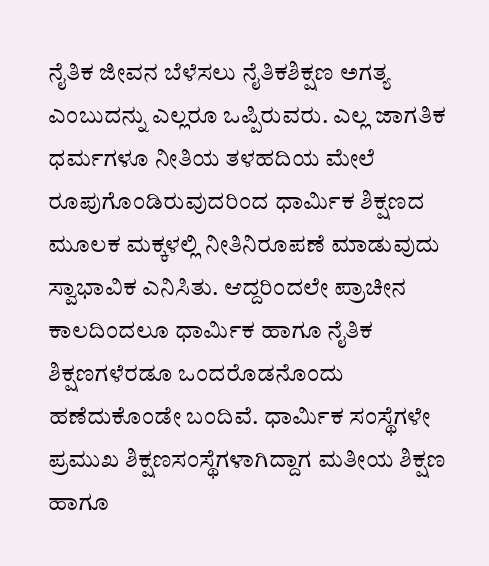ನೈತಿಕ ಜೀವನ ಬೆಳೆಸಲು ನೈತಿಕಶಿಕ್ಷಣ ಅಗತ್ಯ ಎಂಬುದನ್ನು ಎಲ್ಲರೂ ಒಪ್ಪಿರುವರು. ಎಲ್ಲ ಜಾಗತಿಕ ಧರ್ಮಗಳೂ ನೀತಿಯ ತಳಹದಿಯ ಮೇಲೆ ರೂಪುಗೊಂಡಿರುವುದರಿಂದ ಧಾರ್ಮಿಕ ಶಿಕ್ಷಣದ ಮೂಲಕ ಮಕ್ಕಳಲ್ಲಿ ನೀತಿನಿರೂಪಣೆ ಮಾಡುವುದು ಸ್ವಾಭಾವಿಕ ಎನಿಸಿತು. ಆದ್ದರಿಂದಲೇ ಪ್ರಾಚೀನ ಕಾಲದಿಂದಲೂ ಧಾರ್ಮಿಕ ಹಾಗೂ ನೈತಿಕ ಶಿಕ್ಷಣಗಳೆರಡೂ ಒಂದರೊಡನೊಂದು ಹಣೆದುಕೊಂಡೇ ಬಂದಿವೆ. ಧಾರ್ಮಿಕ ಸಂಸ್ಥೆಗಳೇ ಪ್ರಮುಖ ಶಿಕ್ಷಣಸಂಸ್ಥೆಗಳಾಗಿದ್ದಾಗ ಮತೀಯ ಶಿಕ್ಷಣ ಹಾಗೂ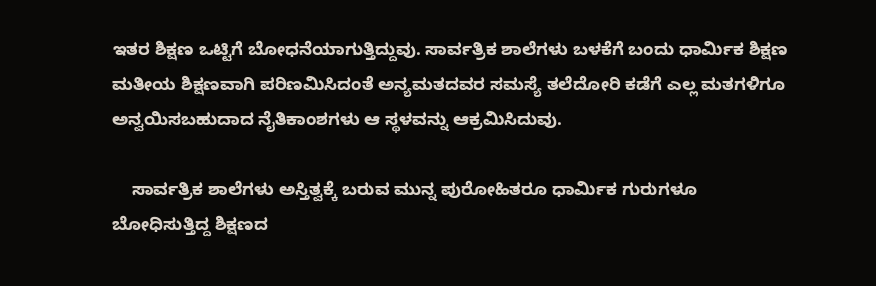ಇತರ ಶಿಕ್ಷಣ ಒಟ್ಟಿಗೆ ಬೋಧನೆಯಾಗುತ್ತಿದ್ದುವು. ಸಾರ್ವತ್ರಿಕ ಶಾಲೆಗಳು ಬಳಕೆಗೆ ಬಂದು ಧಾರ್ಮಿಕ ಶಿಕ್ಷಣ ಮತೀಯ ಶಿಕ್ಷಣವಾಗಿ ಪರಿಣಮಿಸಿದಂತೆ ಅನ್ಯಮತದವರ ಸಮಸ್ಯೆ ತಲೆದೋರಿ ಕಡೆಗೆ ಎಲ್ಲ ಮತಗಳಿಗೂ ಅನ್ವಯಿಸಬಹುದಾದ ನೈತಿಕಾಂಶಗಳು ಆ ಸ್ಥಳವನ್ನು ಆಕ್ರಮಿಸಿದುವು.

    ಸಾರ್ವತ್ರಿಕ ಶಾಲೆಗಳು ಅಸ್ತಿತ್ವಕ್ಕೆ ಬರುವ ಮುನ್ನ ಪುರೋಹಿತರೂ ಧಾರ್ಮಿಕ ಗುರುಗಳೂ ಬೋಧಿಸುತ್ತಿದ್ದ ಶಿಕ್ಷಣದ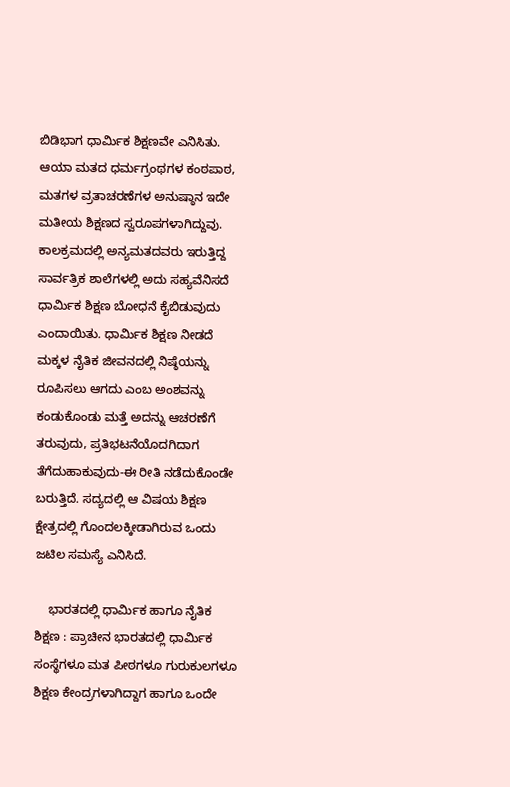ಬಿಡಿಭಾಗ ಧಾರ್ಮಿಕ ಶಿಕ್ಷಣವೇ ಎನಿಸಿತು. ಆಯಾ ಮತದ ಧರ್ಮಗ್ರಂಥಗಳ ಕಂಠಪಾಠ, ಮತಗಳ ವ್ರತಾಚರಣೆಗಳ ಅನುಷ್ಠಾನ ಇದೇ ಮತೀಯ ಶಿಕ್ಷಣದ ಸ್ವರೂಪಗಳಾಗಿದ್ದುವು. ಕಾಲಕ್ರಮದಲ್ಲಿ ಅನ್ಯಮತದವರು ಇರುತ್ತಿದ್ದ ಸಾರ್ವತ್ರಿಕ ಶಾಲೆಗಳಲ್ಲಿ ಅದು ಸಹ್ಯವೆನಿಸದೆ ಧಾರ್ಮಿಕ ಶಿಕ್ಷಣ ಬೋಧನೆ ಕೈಬಿಡುವುದು ಎಂದಾಯಿತು. ಧಾರ್ಮಿಕ ಶಿಕ್ಷಣ ನೀಡದೆ ಮಕ್ಕಳ ನೈತಿಕ ಜೀವನದಲ್ಲಿ ನಿಷ್ಠೆಯನ್ನು ರೂಪಿಸಲು ಆಗದು ಎಂಬ ಅಂಶವನ್ನು ಕಂಡುಕೊಂಡು ಮತ್ತೆ ಅದನ್ನು ಆಚರಣೆಗೆ ತರುವುದು, ಪ್ರತಿಭಟನೆಯೊದಗಿದಾಗ ತೆಗೆದುಹಾಕುವುದು-ಈ ರೀತಿ ನಡೆದುಕೊಂಡೇ ಬರುತ್ತಿದೆ. ಸದ್ಯದಲ್ಲಿ ಆ ವಿಷಯ ಶಿಕ್ಷಣ ಕ್ಷೇತ್ರದಲ್ಲಿ ಗೊಂದಲಕ್ಕೀಡಾಗಿರುವ ಒಂದು ಜಟಿಲ ಸಮಸ್ಯೆ ಎನಿಸಿದೆ.

    ಭಾರತದಲ್ಲಿ ಧಾರ್ಮಿಕ ಹಾಗೂ ನೈತಿಕ ಶಿಕ್ಷಣ : ಪ್ರಾಚೀನ ಭಾರತದಲ್ಲಿ ಧಾರ್ಮಿಕ ಸಂಸ್ಥೆಗಳೂ ಮತ ಪೀಠಗಳೂ ಗುರುಕುಲಗಳೂ ಶಿಕ್ಷಣ ಕೇಂದ್ರಗಳಾಗಿದ್ದಾಗ ಹಾಗೂ ಒಂದೇ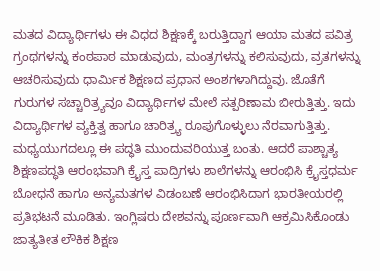ಮತದ ವಿದ್ಯಾರ್ಥಿಗಳು ಈ ವಿಧದ ಶಿಕ್ಷಣಕ್ಕೆ ಬರುತ್ತಿದ್ದಾಗ ಆಯಾ ಮತದ ಪವಿತ್ರ ಗ್ರಂಥಗಳನ್ನು ಕಂಠಪಾಠ ಮಾಡುವುದು, ಮಂತ್ರಗಳನ್ನು ಕಲಿಸುವುದು, ವ್ರತಗಳನ್ನು ಆಚರಿಸುವುದು ಧಾರ್ಮಿಕ ಶಿಕ್ಷಣದ ಪ್ರಧಾನ ಅಂಶಗಳಾಗಿದ್ದುವು. ಜೊತೆಗೆ ಗುರುಗಳ ಸಚ್ಚಾರಿತ್ರ್ಯವೂ ವಿದ್ಯಾರ್ಥಿಗಳ ಮೇಲೆ ಸತ್ಪರಿಣಾಮ ಬೀರುತ್ತಿತ್ತು. ಇದು ವಿದ್ಯಾರ್ಥಿಗಳ ವ್ಯಕ್ತಿತ್ವ ಹಾಗೂ ಚಾರಿತ್ರ್ಯ ರೂಪುಗೊಳ್ಳುಲು ನೆರವಾಗುತ್ತಿತ್ತು. ಮಧ್ಯಯುಗದಲ್ಲೂ ಈ ಪದ್ಧತಿ ಮುಂದುವರಿಯುತ್ತ ಬಂತು. ಆದರೆ ಪಾಶ್ಚಾತ್ಯ ಶಿಕ್ಷಣಪದ್ಧತಿ ಆರಂಭವಾಗಿ ಕ್ರೈಸ್ತ ಪಾದ್ರಿಗಳು ಶಾಲೆಗಳನ್ನು ಆರಂಭಿಸಿ ಕ್ರೈಸ್ತಧರ್ಮ ಬೋಧನೆ ಹಾಗೂ ಅನ್ಯಮತಗಳ ವಿಡಂಬಣೆ ಆರಂಭಿಸಿದಾಗ ಭಾರತೀಯರಲ್ಲಿ ಪ್ರತಿಭಟನೆ ಮೂಡಿತು. ಇಂಗ್ಲಿಷರು ದೇಶವನ್ನು ಪೂರ್ಣವಾಗಿ ಆಕ್ರಮಿಸಿಕೊಂಡು ಜಾತ್ಯತೀತ ಲೌಕಿಕ ಶಿಕ್ಷಣ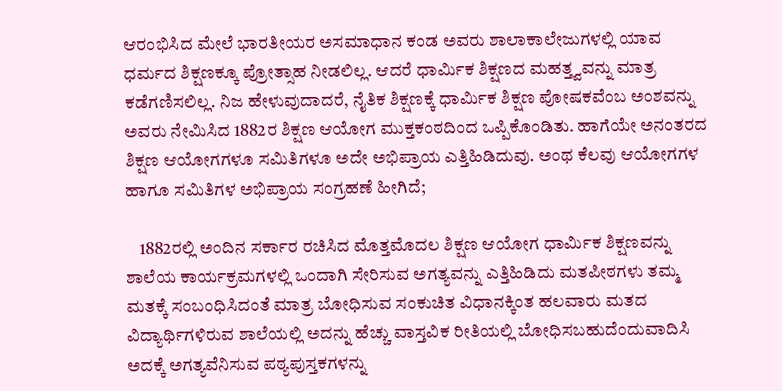ಆರಂಭಿಸಿದ ಮೇಲೆ ಭಾರತೀಯರ ಅಸಮಾಧಾನ ಕಂಡ ಅವರು ಶಾಲಾಕಾಲೇಜುಗಳಲ್ಲಿ ಯಾವ ಧರ್ಮದ ಶಿಕ್ಷಣಕ್ಕೂ ಪ್ರೋತ್ಸಾಹ ನೀಡಲಿಲ್ಲ. ಆದರೆ ಧಾರ್ಮಿಕ ಶಿಕ್ಷಣದ ಮಹತ್ತ್ವವನ್ನು ಮಾತ್ರ ಕಡೆಗಣಿಸಲಿಲ್ಲ. ನಿಜ ಹೇಳುವುದಾದರೆ, ನೈತಿಕ ಶಿಕ್ಷಣಕ್ಕೆ ಧಾರ್ಮಿಕ ಶಿಕ್ಷಣ ಪೋಷಕವೆಂಬ ಅಂಶವನ್ನು ಅವರು ನೇಮಿಸಿದ 1882ರ ಶಿಕ್ಷಣ ಆಯೋಗ ಮುಕ್ತಕಂಠದಿಂದ ಒಪ್ಪಿಕೊಂಡಿತು. ಹಾಗೆಯೇ ಅನಂತರದ ಶಿಕ್ಷಣ ಆಯೋಗಗಳೂ ಸಮಿತಿಗಳೂ ಅದೇ ಅಭಿಪ್ರಾಯ ಎತ್ತಿಹಿಡಿದುವು. ಅಂಥ ಕೆಲವು ಆಯೋಗಗಳ ಹಾಗೂ ಸಮಿತಿಗಳ ಅಭಿಪ್ರಾಯ ಸಂಗ್ರಹಣೆ ಹೀಗಿದೆ;

    1882ರಲ್ಲಿ ಅಂದಿನ ಸರ್ಕಾರ ರಚಿಸಿದ ಮೊತ್ತಮೊದಲ ಶಿಕ್ಷಣ ಆಯೋಗ ಧಾರ್ಮಿಕ ಶಿಕ್ಷಣವನ್ನು ಶಾಲೆಯ ಕಾರ್ಯಕ್ರಮಗಳಲ್ಲಿ ಒಂದಾಗಿ ಸೇರಿಸುವ ಅಗತ್ಯವನ್ನು ಎತ್ತಿಹಿಡಿದು ಮತಪೀಠಗಳು ತಮ್ಮ ಮತಕ್ಕೆ ಸಂಬಂಧಿಸಿದಂತೆ ಮಾತ್ರ ಬೋಧಿಸುವ ಸಂಕುಚಿತ ವಿಧಾನಕ್ಕಿಂತ ಹಲವಾರು ಮತದ ವಿದ್ಯಾರ್ಥಿಗಳಿರುವ ಶಾಲೆಯಲ್ಲಿ ಅದನ್ನು ಹೆಚ್ಚು ವಾಸ್ತವಿಕ ರೀತಿಯಲ್ಲಿ ಬೋಧಿಸಬಹುದೆಂದುವಾದಿಸಿ ಅದಕ್ಕೆ ಅಗತ್ಯವೆನಿಸುವ ಪಠ್ಯಪುಸ್ತಕಗಳನ್ನು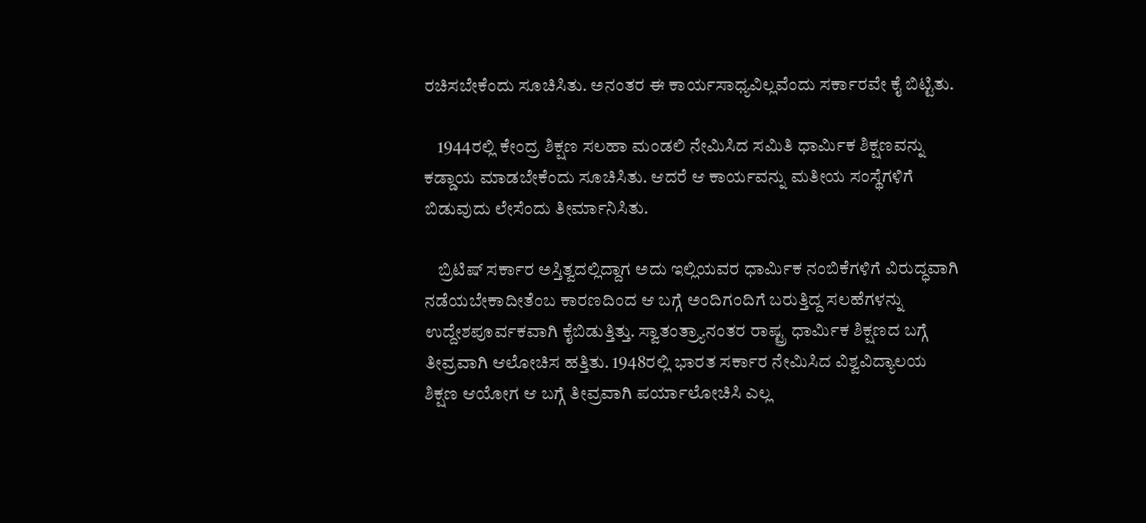ರಚಿಸಬೇಕೆಂದು ಸೂಚಿಸಿತು. ಅನಂತರ ಈ ಕಾರ್ಯಸಾಧ್ಯವಿಲ್ಲವೆಂದು ಸರ್ಕಾರವೇ ಕೈ ಬಿಟ್ಟಿತು.

    1944ರಲ್ಲಿ ಕೇಂದ್ರ ಶಿಕ್ಷಣ ಸಲಹಾ ಮಂಡಲಿ ನೇಮಿಸಿದ ಸಮಿತಿ ಧಾರ್ಮಿಕ ಶಿಕ್ಷಣವನ್ನು ಕಡ್ಡಾಯ ಮಾಡಬೇಕೆಂದು ಸೂಚಿಸಿತು. ಆದರೆ ಆ ಕಾರ್ಯವನ್ನು ಮತೀಯ ಸಂಸ್ಥೆಗಳಿಗೆ ಬಿಡುವುದು ಲೇಸೆಂದು ತೀರ್ಮಾನಿಸಿತು.

    ಬ್ರಿಟಿಷ್ ಸರ್ಕಾರ ಅಸ್ತಿತ್ವದಲ್ಲಿದ್ದಾಗ ಅದು ಇಲ್ಲಿಯವರ ಧಾರ್ಮಿಕ ನಂಬಿಕೆಗಳಿಗೆ ವಿರುದ್ಧವಾಗಿ ನಡೆಯಬೇಕಾದೀತೆಂಬ ಕಾರಣದಿಂದ ಆ ಬಗ್ಗೆ ಅಂದಿಗಂದಿಗೆ ಬರುತ್ತಿದ್ದ ಸಲಹೆಗಳನ್ನು ಉದ್ದೇಶಪೂರ್ವಕವಾಗಿ ಕೈಬಿಡುತ್ತಿತ್ತು. ಸ್ವಾತಂತ್ರ್ಯಾನಂತರ ರಾಷ್ಟ್ರ ಧಾರ್ಮಿಕ ಶಿಕ್ಷಣದ ಬಗ್ಗೆ ತೀವ್ರವಾಗಿ ಆಲೋಚಿಸ ಹತ್ತಿತು. 1948ರಲ್ಲಿ ಭಾರತ ಸರ್ಕಾರ ನೇಮಿಸಿದ ವಿಶ್ವವಿದ್ಯಾಲಯ ಶಿಕ್ಷಣ ಆಯೋಗ ಆ ಬಗ್ಗೆ ತೀವ್ರವಾಗಿ ಪರ್ಯಾಲೋಚಿಸಿ ಎಲ್ಲ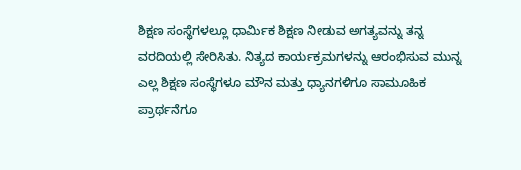ಶಿಕ್ಷಣ ಸಂಸ್ಥೆಗಳಲ್ಲೂ ಧಾರ್ಮಿಕ ಶಿಕ್ಷಣ ನೀಡುವ ಅಗತ್ಯವನ್ನು ತನ್ನ ವರದಿಯಲ್ಲಿ ಸೇರಿಸಿತು. ನಿತ್ಯದ ಕಾರ್ಯಕ್ರಮಗಳನ್ನು ಆರಂಭಿಸುವ ಮುನ್ನ ಎಲ್ಲ ಶಿಕ್ಷಣ ಸಂಸ್ಥೆಗಳೂ ಮೌನ ಮತ್ತು ಧ್ಯಾನಗಳಿಗೂ ಸಾಮೂಹಿಕ ಪ್ರಾರ್ಥನೆಗೂ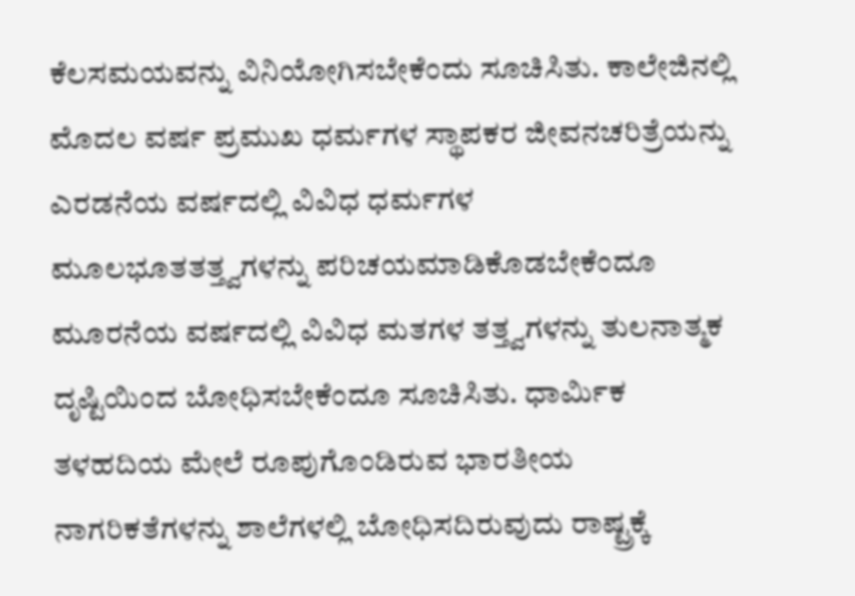ಕೆಲಸಮಯವನ್ನು ವಿನಿಯೋಗಿಸಬೇಕೆಂದು ಸೂಚಿಸಿತು. ಕಾಲೇಜಿನಲ್ಲಿ ಮೊದಲ ವರ್ಷ ಪ್ರಮುಖ ಧರ್ಮಗಳ ಸ್ಥಾಪಕರ ಜೀವನಚರಿತ್ರೆಯನ್ನು ಎರಡನೆಯ ವರ್ಷದಲ್ಲಿ ವಿವಿಧ ಧರ್ಮಗಳ ಮೂಲಭೂತತತ್ತ್ವಗಳನ್ನು ಪರಿಚಯಮಾಡಿಕೊಡಬೇಕೆಂದೂ ಮೂರನೆಯ ವರ್ಷದಲ್ಲಿ ವಿವಿಧ ಮತಗಳ ತತ್ತ್ವಗಳನ್ನು ತುಲನಾತ್ಮಕ ದೃಷ್ಟಿಯಿಂದ ಬೋಧಿಸಬೇಕೆಂದೂ ಸೂಚಿಸಿತು. ಧಾರ್ಮಿಕ ತಳಹದಿಯ ಮೇಲೆ ರೂಪುಗೊಂಡಿರುವ ಭಾರತೀಯ ನಾಗರಿಕತೆಗಳನ್ನು ಶಾಲೆಗಳಲ್ಲಿ ಬೋಧಿಸದಿರುವುದು ರಾಷ್ಟ್ರಕ್ಕೆ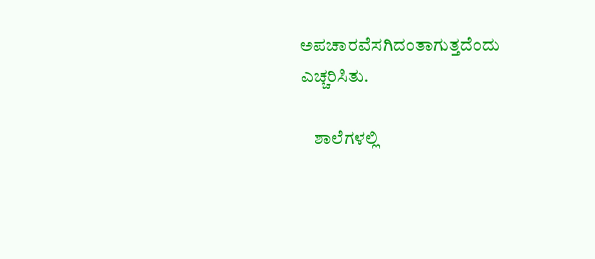ಅಪಚಾರವೆಸಗಿದಂತಾಗುತ್ತದೆಂದು ಎಚ್ಚರಿಸಿತು.

    ಶಾಲೆಗಳಲ್ಲಿ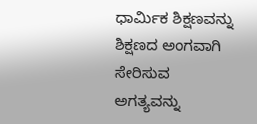ಧಾರ್ಮಿಕ ಶಿಕ್ಷಣವನ್ನು ಶಿಕ್ಷಣದ ಅಂಗವಾಗಿ ಸೇರಿಸುವ ಅಗತ್ಯವನ್ನು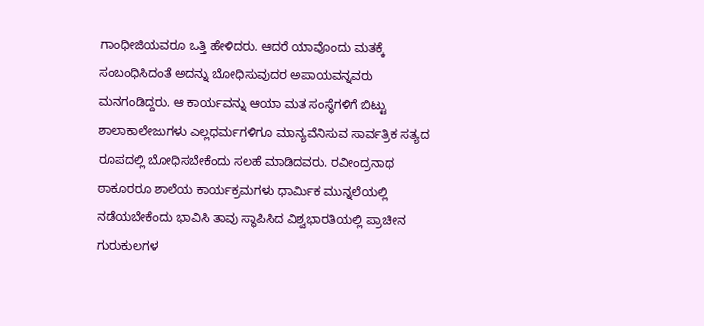ಗಾಂಧೀಜಿಯವರೂ ಒತ್ತಿ ಹೇಳಿದರು. ಆದರೆ ಯಾವೊಂದು ಮತಕ್ಕೆ ಸಂಬಂಧಿಸಿದಂತೆ ಅದನ್ನು ಬೋಧಿಸುವುದರ ಅಪಾಯವನ್ನವರು ಮನಗಂಡಿದ್ದರು. ಆ ಕಾರ್ಯವನ್ನು ಆಯಾ ಮತ ಸಂಸ್ಥೆಗಳಿಗೆ ಬಿಟ್ಟು ಶಾಲಾಕಾಲೇಜುಗಳು ಎಲ್ಲಧರ್ಮಗಳಿಗೂ ಮಾನ್ಯವೆನಿಸುವ ಸಾರ್ವತ್ರಿಕ ಸತ್ಯದ ರೂಪದಲ್ಲಿ ಬೋಧಿಸಬೇಕೆಂದು ಸಲಹೆ ಮಾಡಿದವರು. ರವೀಂದ್ರನಾಥ ಠಾಕೂರರೂ ಶಾಲೆಯ ಕಾರ್ಯಕ್ರಮಗಳು ಧಾರ್ಮಿಕ ಮುನ್ನಲೆಯಲ್ಲಿ ನಡೆಯಬೇಕೆಂದು ಭಾವಿಸಿ ತಾವು ಸ್ಥಾಪಿಸಿದ ವಿಶ್ವಭಾರತಿಯಲ್ಲಿ ಪ್ರಾಚೀನ ಗುರುಕುಲಗಳ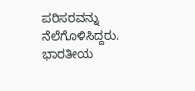ಪರಿಸರವನ್ನು ನೆಲೆಗೊಳಿಸಿದ್ದರು. ಭಾರತೀಯ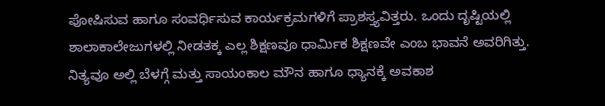ಪೋಷಿಸುವ ಹಾಗೂ ಸಂವರ್ಧಿಸುವ ಕಾರ್ಯಕ್ರಮಗಳಿಗೆ ಪ್ರಾಶಸ್ತ್ಯವಿತ್ತರು. ಒಂದು ದೃಷ್ಟಿಯಲ್ಲಿ ಶಾಲಾಕಾಲೇಜುಗಳಲ್ಲಿ ನೀಡತಕ್ಕ ಎಲ್ಲ ಶಿಕ್ಷಣವೂ ಧಾರ್ಮಿಕ ಶಿಕ್ಷಣವೇ ಎಂಬ ಭಾವನೆ ಅವರಿಗಿತ್ತು. ನಿತ್ಯವೂ ಅಲ್ಲಿ ಬೆಳಗ್ಗೆ ಮತ್ತು ಸಾಯಂಕಾಲ ಮೌನ ಹಾಗೂ ಧ್ಯಾನಕ್ಕೆ ಅವಕಾಶ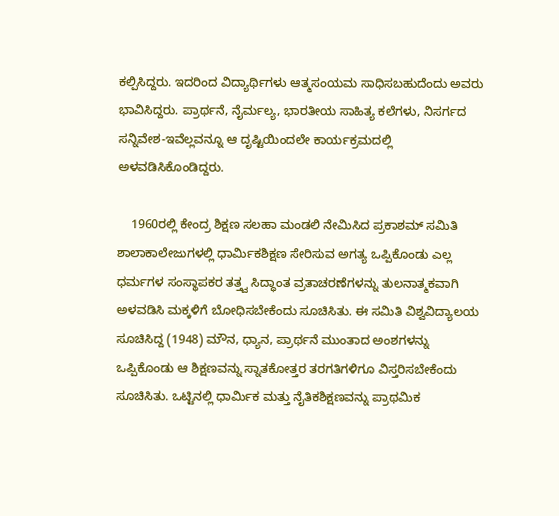ಕಲ್ಪಿಸಿದ್ದರು. ಇದರಿಂದ ವಿದ್ಯಾರ್ಥಿಗಳು ಆತ್ಮಸಂಯಮ ಸಾಧಿಸಬಹುದೆಂದು ಅವರು ಭಾವಿಸಿದ್ದರು. ಪ್ರಾರ್ಥನೆ, ನೈರ್ಮಲ್ಯ, ಭಾರತೀಯ ಸಾಹಿತ್ಯ ಕಲೆಗಳು, ನಿಸರ್ಗದ ಸನ್ನಿವೇಶ-ಇವೆಲ್ಲವನ್ನೂ ಆ ದೃಷ್ಟಿಯಿಂದಲೇ ಕಾರ್ಯಕ್ರಮದಲ್ಲಿ ಅಳವಡಿಸಿಕೊಂಡಿದ್ದರು.

    1960ರಲ್ಲಿ ಕೇಂದ್ರ ಶಿಕ್ಷಣ ಸಲಹಾ ಮಂಡಲಿ ನೇಮಿಸಿದ ಪ್ರಕಾಶಮ್ ಸಮಿತಿ ಶಾಲಾಕಾಲೇಜುಗಳಲ್ಲಿ ಧಾರ್ಮಿಕಶಿಕ್ಷಣ ಸೇರಿಸುವ ಅಗತ್ಯ ಒಪ್ಪಿಕೊಂಡು ಎಲ್ಲ ಧರ್ಮಗಳ ಸಂಸ್ಥಾಪಕರ ತತ್ತ್ವ ಸಿದ್ಧಾಂತ ವ್ರತಾಚರಣೆಗಳನ್ನು ತುಲನಾತ್ಮಕವಾಗಿ ಅಳವಡಿಸಿ ಮಕ್ಕಳಿಗೆ ಬೋಧಿಸಬೇಕೆಂದು ಸೂಚಿಸಿತು. ಈ ಸಮಿತಿ ವಿಶ್ವವಿದ್ಯಾಲಯ ಸೂಚಿಸಿದ್ದ (1948) ಮೌನ, ಧ್ಯಾನ, ಪ್ರಾರ್ಥನೆ ಮುಂತಾದ ಅಂಶಗಳನ್ನು ಒಪ್ಪಿಕೊಂಡು ಆ ಶಿಕ್ಷಣವನ್ನು ಸ್ನಾತಕೋತ್ತರ ತರಗತಿಗಳಿಗೂ ವಿಸ್ತರಿಸಬೇಕೆಂದು ಸೂಚಿಸಿತು. ಒಟ್ಟಿನಲ್ಲಿ ಧಾರ್ಮಿಕ ಮತ್ತು ನೈತಿಕಶಿಕ್ಷಣವನ್ನು ಪ್ರಾಥಮಿಕ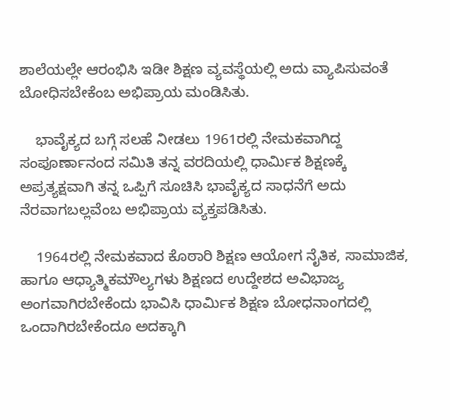ಶಾಲೆಯಲ್ಲೇ ಆರಂಭಿಸಿ ಇಡೀ ಶಿಕ್ಷಣ ವ್ಯವಸ್ಥೆಯಲ್ಲಿ ಅದು ವ್ಯಾಪಿಸುವಂತೆ ಬೋಧಿಸಬೇಕೆಂಬ ಅಭಿಪ್ರಾಯ ಮಂಡಿಸಿತು.

    ಭಾವೈಕ್ಯದ ಬಗ್ಗೆ ಸಲಹೆ ನೀಡಲು 1961ರಲ್ಲಿ ನೇಮಕವಾಗಿದ್ದ ಸಂಪೂರ್ಣಾನಂದ ಸಮಿತಿ ತನ್ನ ವರದಿಯಲ್ಲಿ ಧಾರ್ಮಿಕ ಶಿಕ್ಷಣಕ್ಕೆ ಅಪ್ರತ್ಯಕ್ಷವಾಗಿ ತನ್ನ ಒಪ್ಪಿಗೆ ಸೂಚಿಸಿ ಭಾವೈಕ್ಯದ ಸಾಧನೆಗೆ ಅದು ನೆರವಾಗಬಲ್ಲವೆಂಬ ಅಭಿಪ್ರಾಯ ವ್ಯಕ್ತಪಡಿಸಿತು.

    1964ರಲ್ಲಿ ನೇಮಕವಾದ ಕೊಠಾರಿ ಶಿಕ್ಷಣ ಆಯೋಗ ನೈತಿಕ, ಸಾಮಾಜಿಕ, ಹಾಗೂ ಆಧ್ಯಾತ್ಮಿಕಮೌಲ್ಯಗಳು ಶಿಕ್ಷಣದ ಉದ್ದೇಶದ ಅವಿಭಾಜ್ಯ ಅಂಗವಾಗಿರಬೇಕೆಂದು ಭಾವಿಸಿ ಧಾರ್ಮಿಕ ಶಿಕ್ಷಣ ಬೋಧನಾಂಗದಲ್ಲಿ ಒಂದಾಗಿರಬೇಕೆಂದೂ ಅದಕ್ಕಾಗಿ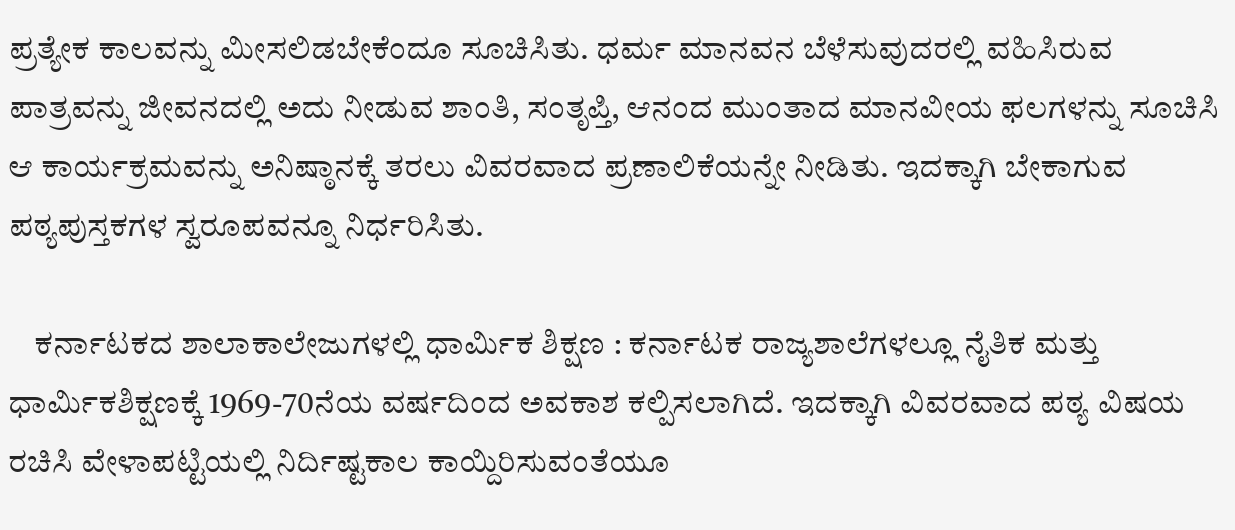ಪ್ರತ್ಯೇಕ ಕಾಲವನ್ನು ಮೀಸಲಿಡಬೇಕೆಂದೂ ಸೂಚಿಸಿತು. ಧರ್ಮ ಮಾನವನ ಬೆಳೆಸುವುದರಲ್ಲಿ ವಹಿಸಿರುವ ಪಾತ್ರವನ್ನು ಜೀವನದಲ್ಲಿ ಅದು ನೀಡುವ ಶಾಂತಿ, ಸಂತೃಪ್ತಿ, ಆನಂದ ಮುಂತಾದ ಮಾನವೀಯ ಫಲಗಳನ್ನು ಸೂಚಿಸಿ ಆ ಕಾರ್ಯಕ್ರಮವನ್ನು ಅನಿಷ್ಠಾನಕ್ಕೆ ತರಲು ವಿವರವಾದ ಪ್ರಣಾಲಿಕೆಯನ್ನೇ ನೀಡಿತು. ಇದಕ್ಕಾಗಿ ಬೇಕಾಗುವ ಪಠ್ಯಪುಸ್ತಕಗಳ ಸ್ವರೂಪವನ್ನೂ ನಿರ್ಧರಿಸಿತು.

    ಕರ್ನಾಟಕದ ಶಾಲಾಕಾಲೇಜುಗಳಲ್ಲಿ ಧಾರ್ಮಿಕ ಶಿಕ್ಷಣ : ಕರ್ನಾಟಕ ರಾಜ್ಯಶಾಲೆಗಳಲ್ಲೂ ನೈತಿಕ ಮತ್ತು ಧಾರ್ಮಿಕಶಿಕ್ಷಣಕ್ಕೆ 1969-70ನೆಯ ವರ್ಷದಿಂದ ಅವಕಾಶ ಕಲ್ಪಿಸಲಾಗಿದೆ. ಇದಕ್ಕಾಗಿ ವಿವರವಾದ ಪಠ್ಯ ವಿಷಯ ರಚಿಸಿ ವೇಳಾಪಟ್ಟಿಯಲ್ಲಿ ನಿರ್ದಿಷ್ಟಕಾಲ ಕಾಯ್ದಿರಿಸುವಂತೆಯೂ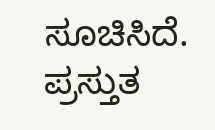ಸೂಚಿಸಿದೆ. ಪ್ರಸ್ತುತ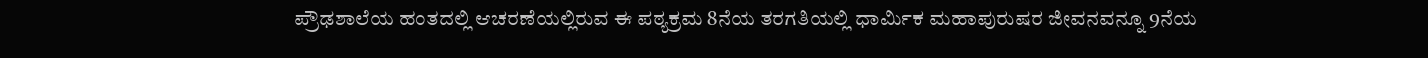ಪ್ರೌಢಶಾಲೆಯ ಹಂತದಲ್ಲಿ ಆಚರಣೆಯಲ್ಲಿರುವ ಈ ಪಠ್ಯಕ್ರಮ 8ನೆಯ ತರಗತಿಯಲ್ಲಿ ಧಾರ್ಮಿಕ ಮಹಾಪುರುಷರ ಜೀವನವನ್ನೂ 9ನೆಯ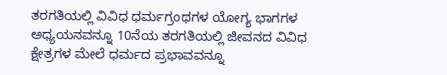ತರಗತಿಯಲ್ಲಿ ವಿವಿಧ ಧರ್ಮಗ್ರಂಥಗಳ ಯೋಗ್ಯ ಭಾಗಗಳ ಅಧ್ಯಯನವನ್ನೂ 10ನೆಯ ತರಗತಿಯಲ್ಲಿ ಜೀವನದ ವಿವಿಧ ಕ್ಷೇತ್ರಗಳ ಮೇಲೆ ಧರ್ಮದ ಪ್ರಭಾವವನ್ನೂ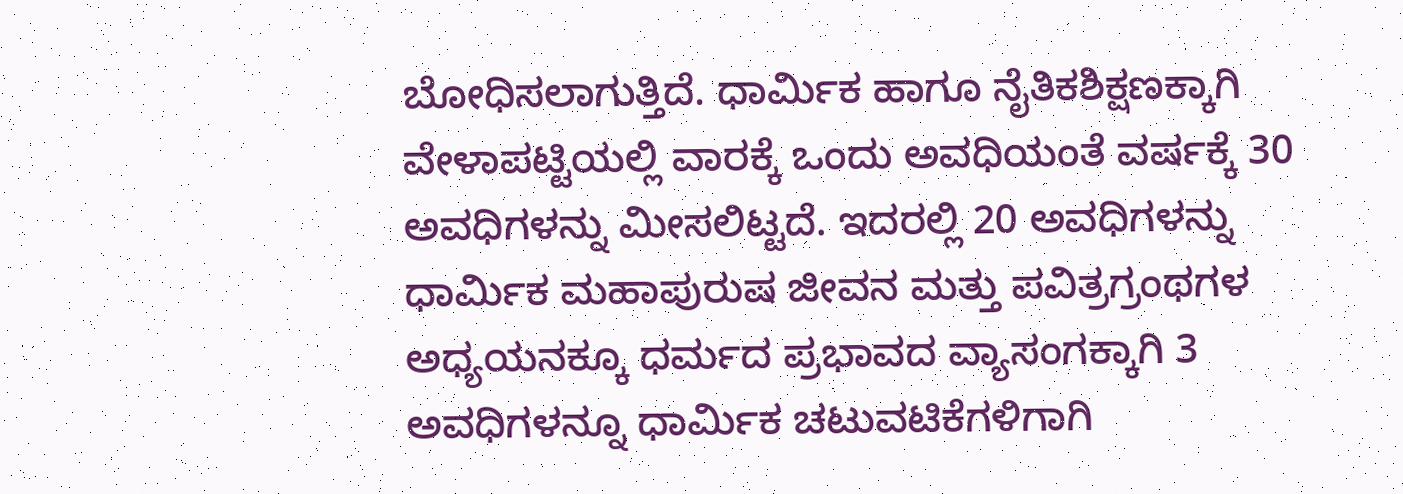ಬೋಧಿಸಲಾಗುತ್ತಿದೆ. ಧಾರ್ಮಿಕ ಹಾಗೂ ನೈತಿಕಶಿಕ್ಷಣಕ್ಕಾಗಿ ವೇಳಾಪಟ್ಟಿಯಲ್ಲಿ ವಾರಕ್ಕೆ ಒಂದು ಅವಧಿಯಂತೆ ವರ್ಷಕ್ಕೆ 30 ಅವಧಿಗಳನ್ನು ಮೀಸಲಿಟ್ಟದೆ. ಇದರಲ್ಲಿ 20 ಅವಧಿಗಳನ್ನು ಧಾರ್ಮಿಕ ಮಹಾಪುರುಷ ಜೀವನ ಮತ್ತು ಪವಿತ್ರಗ್ರಂಥಗಳ ಅಧ್ಯಯನಕ್ಕೂ ಧರ್ಮದ ಪ್ರಭಾವದ ವ್ಯಾಸಂಗಕ್ಕಾಗಿ 3 ಅವಧಿಗಳನ್ನೂ ಧಾರ್ಮಿಕ ಚಟುವಟಿಕೆಗಳಿಗಾಗಿ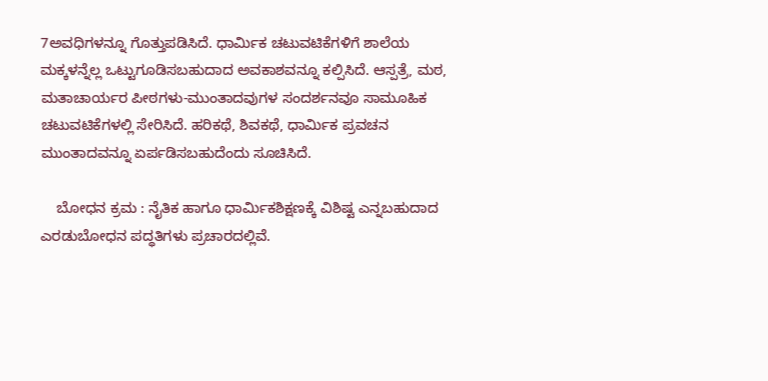7ಅವಧಿಗಳನ್ನೂ ಗೊತ್ತುಪಡಿಸಿದೆ. ಧಾರ್ಮಿಕ ಚಟುವಟಿಕೆಗಳಿಗೆ ಶಾಲೆಯ ಮಕ್ಕಳನ್ನೆಲ್ಲ ಒಟ್ಟುಗೂಡಿಸಬಹುದಾದ ಅವಕಾಶವನ್ನೂ ಕಲ್ಪಿಸಿದೆ. ಆಸ್ಪತ್ರೆ, ಮಠ, ಮತಾಚಾರ್ಯರ ಪೀಠಗಳು-ಮುಂತಾದವುಗಳ ಸಂದರ್ಶನವೂ ಸಾಮೂಹಿಕ ಚಟುವಟಿಕೆಗಳಲ್ಲಿ ಸೇರಿಸಿದೆ. ಹರಿಕಥೆ, ಶಿವಕಥೆ, ಧಾರ್ಮಿಕ ಪ್ರವಚನ ಮುಂತಾದವನ್ನೂ ಏರ್ಪಡಿಸಬಹುದೆಂದು ಸೂಚಿಸಿದೆ.

    ಬೋಧನ ಕ್ರಮ : ನೈತಿಕ ಹಾಗೂ ಧಾರ್ಮಿಕಶಿಕ್ಷಣಕ್ಕೆ ವಿಶಿಷ್ಟ ಎನ್ನಬಹುದಾದ ಎರಡುಬೋಧನ ಪದ್ಧತಿಗಳು ಪ್ರಚಾರದಲ್ಲಿವೆ.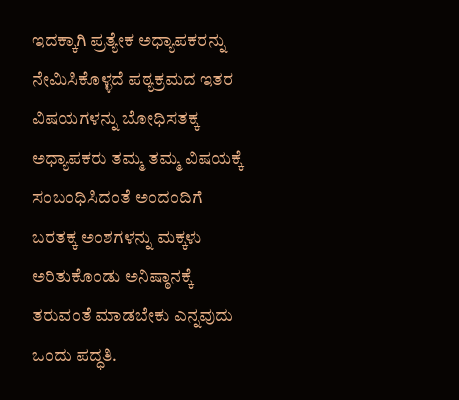ಇದಕ್ಕಾಗಿ ಪ್ರತ್ಯೇಕ ಅಧ್ಯಾಪಕರನ್ನು ನೇಮಿಸಿಕೊಳ್ಳದೆ ಪಠ್ಯಕ್ರಮದ ಇತರ ವಿಷಯಗಳನ್ನು ಬೋಧಿಸತಕ್ಕ ಅಧ್ಯಾಪಕರು ತಮ್ಮ ತಮ್ಮ ವಿಷಯಕ್ಕೆ ಸಂಬಂಧಿಸಿದಂತೆ ಅಂದಂದಿಗೆ ಬರತಕ್ಕ ಅಂಶಗಳನ್ನು ಮಕ್ಕಳು ಅರಿತುಕೊಂಡು ಅನಿಷ್ಠಾನಕ್ಕೆ ತರುವಂತೆ ಮಾಡಬೇಕು ಎನ್ನವುದು ಒಂದು ಪದ್ಧತಿ.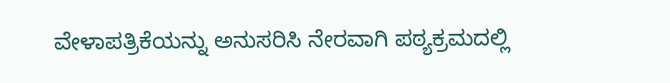ವೇಳಾಪತ್ರಿಕೆಯನ್ನು ಅನುಸರಿಸಿ ನೇರವಾಗಿ ಪಠ್ಯಕ್ರಮದಲ್ಲಿ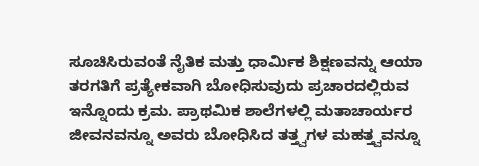ಸೂಚಿಸಿರುವಂತೆ ನೈತಿಕ ಮತ್ತು ಧಾರ್ಮಿಕ ಶಿಕ್ಷಣವನ್ನು ಆಯಾ ತರಗತಿಗೆ ಪ್ರತ್ಯೇಕವಾಗಿ ಬೋಧಿಸುವುದು ಪ್ರಚಾರದಲ್ಲಿರುವ ಇನ್ನೊಂದು ಕ್ರಮ. ಪ್ರಾಥಮಿಕ ಶಾಲೆಗಳಲ್ಲಿ ಮತಾಚಾರ್ಯರ ಜೀವನವನ್ನೂ ಅವರು ಬೋಧಿಸಿದ ತತ್ತ್ವಗಳ ಮಹತ್ತ್ವವನ್ನೂ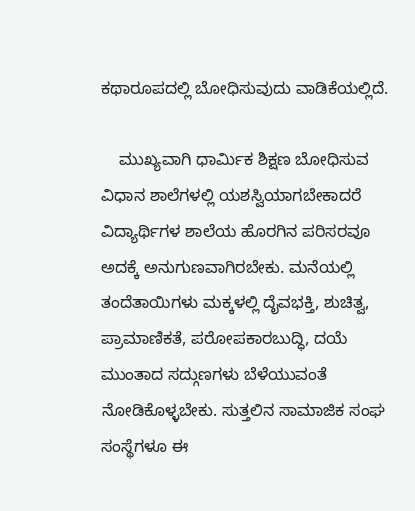ಕಥಾರೂಪದಲ್ಲಿ ಬೋಧಿಸುವುದು ವಾಡಿಕೆಯಲ್ಲಿದೆ.

    ಮುಖ್ಯವಾಗಿ ಧಾರ್ಮಿಕ ಶಿಕ್ಷಣ ಬೋಧಿಸುವ ವಿಧಾನ ಶಾಲೆಗಳಲ್ಲಿ ಯಶಸ್ವಿಯಾಗಬೇಕಾದರೆ ವಿದ್ಯಾರ್ಥಿಗಳ ಶಾಲೆಯ ಹೊರಗಿನ ಪರಿಸರವೂ ಅದಕ್ಕೆ ಅನುಗುಣವಾಗಿರಬೇಕು. ಮನೆಯಲ್ಲಿ ತಂದೆತಾಯಿಗಳು ಮಕ್ಕಳಲ್ಲಿ ದೈವಭಕ್ತಿ, ಶುಚಿತ್ವ, ಪ್ರಾಮಾಣಿಕತೆ, ಪರೋಪಕಾರಬುದ್ಧಿ, ದಯೆ ಮುಂತಾದ ಸದ್ಗುಣಗಳು ಬೆಳೆಯುವಂತೆ ನೋಡಿಕೊಳ್ಳಬೇಕು. ಸುತ್ತಲಿನ ಸಾಮಾಜಿಕ ಸಂಘ ಸಂಸ್ಥೆಗಳೂ ಈ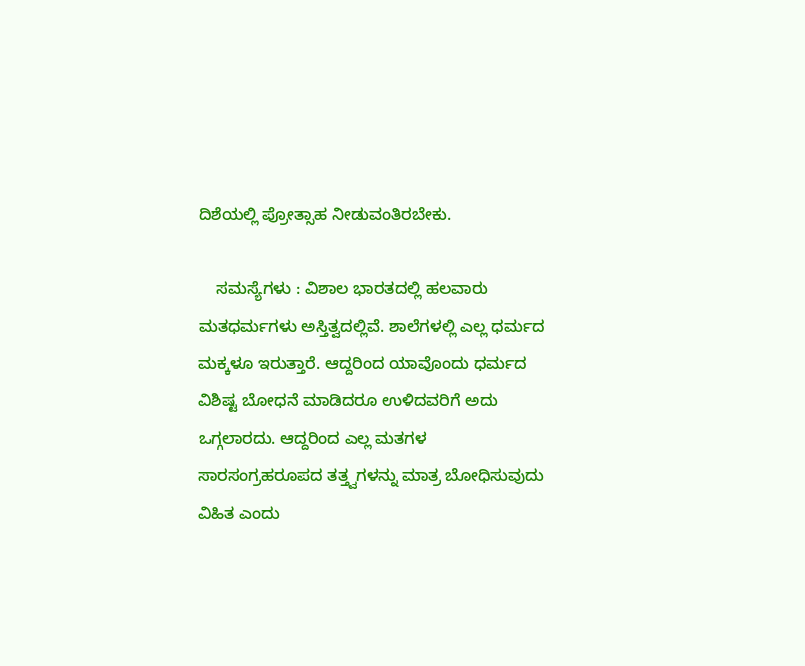ದಿಶೆಯಲ್ಲಿ ಪ್ರೋತ್ಸಾಹ ನೀಡುವಂತಿರಬೇಕು.

    ಸಮಸ್ಯೆಗಳು : ವಿಶಾಲ ಭಾರತದಲ್ಲಿ ಹಲವಾರು ಮತಧರ್ಮಗಳು ಅಸ್ತಿತ್ವದಲ್ಲಿವೆ. ಶಾಲೆಗಳಲ್ಲಿ ಎಲ್ಲ ಧರ್ಮದ ಮಕ್ಕಳೂ ಇರುತ್ತಾರೆ. ಆದ್ದರಿಂದ ಯಾವೊಂದು ಧರ್ಮದ ವಿಶಿಷ್ಟ ಬೋಧನೆ ಮಾಡಿದರೂ ಉಳಿದವರಿಗೆ ಅದು ಒಗ್ಗಲಾರದು. ಆದ್ದರಿಂದ ಎಲ್ಲ ಮತಗಳ ಸಾರಸಂಗ್ರಹರೂಪದ ತತ್ತ್ವಗಳನ್ನು ಮಾತ್ರ ಬೋಧಿಸುವುದು ವಿಹಿತ ಎಂದು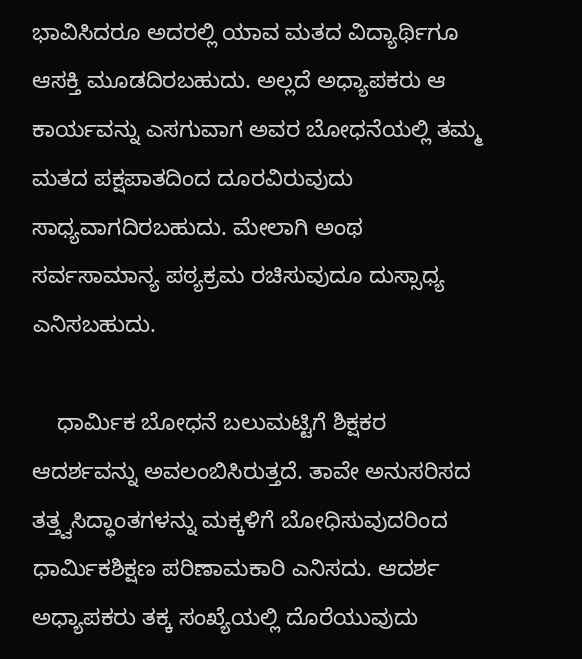ಭಾವಿಸಿದರೂ ಅದರಲ್ಲಿ ಯಾವ ಮತದ ವಿದ್ಯಾರ್ಥಿಗೂ ಆಸಕ್ತಿ ಮೂಡದಿರಬಹುದು. ಅಲ್ಲದೆ ಅಧ್ಯಾಪಕರು ಆ ಕಾರ್ಯವನ್ನು ಎಸಗುವಾಗ ಅವರ ಬೋಧನೆಯಲ್ಲಿ ತಮ್ಮ ಮತದ ಪಕ್ಷಪಾತದಿಂದ ದೂರವಿರುವುದು ಸಾಧ್ಯವಾಗದಿರಬಹುದು. ಮೇಲಾಗಿ ಅಂಥ ಸರ್ವಸಾಮಾನ್ಯ ಪಠ್ಯಕ್ರಮ ರಚಿಸುವುದೂ ದುಸ್ಸಾಧ್ಯ ಎನಿಸಬಹುದು.

    ಧಾರ್ಮಿಕ ಬೋಧನೆ ಬಲುಮಟ್ಟಿಗೆ ಶಿಕ್ಷಕರ ಆದರ್ಶವನ್ನು ಅವಲಂಬಿಸಿರುತ್ತದೆ. ತಾವೇ ಅನುಸರಿಸದ ತತ್ತ್ವಸಿದ್ಧಾಂತಗಳನ್ನು ಮಕ್ಕಳಿಗೆ ಬೋಧಿಸುವುದರಿಂದ ಧಾರ್ಮಿಕಶಿಕ್ಷಣ ಪರಿಣಾಮಕಾರಿ ಎನಿಸದು. ಆದರ್ಶ ಅಧ್ಯಾಪಕರು ತಕ್ಕ ಸಂಖ್ಯೆಯಲ್ಲಿ ದೊರೆಯುವುದು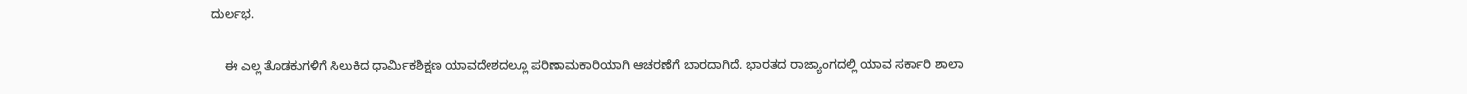ದುರ್ಲಭ.

    ಈ ಎಲ್ಲ ತೊಡಕುಗಳಿಗೆ ಸಿಲುಕಿದ ಧಾರ್ಮಿಕಶಿಕ್ಷಣ ಯಾವದೇಶದಲ್ಲೂ ಪರಿಣಾಮಕಾರಿಯಾಗಿ ಆಚರಣೆಗೆ ಬಾರದಾಗಿದೆ. ಭಾರತದ ರಾಜ್ಯಾಂಗದಲ್ಲಿ ಯಾವ ಸರ್ಕಾರಿ ಶಾಲಾ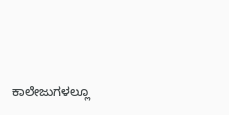ಕಾಲೇಜುಗಳಲ್ಲೂ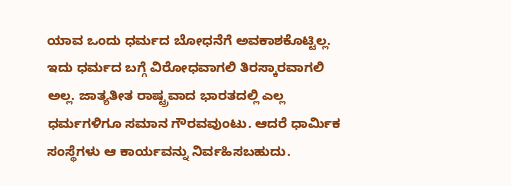ಯಾವ ಒಂದು ಧರ್ಮದ ಬೋಧನೆಗೆ ಅವಕಾಶಕೊಟ್ಟಿಲ್ಲ. ಇದು ಧರ್ಮದ ಬಗ್ಗೆ ವಿರೋಧವಾಗಲಿ ತಿರಸ್ಕಾರವಾಗಲಿ ಅಲ್ಲ. ಜಾತ್ಯತೀತ ರಾಷ್ಟ್ರವಾದ ಭಾರತದಲ್ಲಿ ಎಲ್ಲ ಧರ್ಮಗಳಿಗೂ ಸಮಾನ ಗೌರವವುಂಟು. ಆದರೆ ಧಾರ್ಮಿಕ ಸಂಸ್ಥೆಗಳು ಆ ಕಾರ್ಯವನ್ನು ನಿರ್ವಹಿಸಬಹುದು.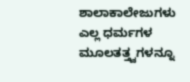ಶಾಲಾಕಾಲೇಜುಗಳು ಎಲ್ಲ ಧರ್ಮಗಳ ಮೂಲತತ್ತ್ವಗಳನ್ನೂ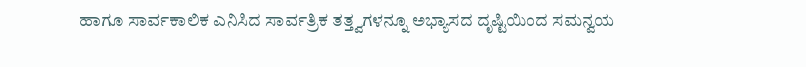ಹಾಗೂ ಸಾರ್ವಕಾಲಿಕ ಎನಿಸಿದ ಸಾರ್ವತ್ರಿಕ ತತ್ತ್ವಗಳನ್ನೂ ಅಭ್ಯಾಸದ ದೃಷ್ಟಿಯಿಂದ ಸಮನ್ವಯ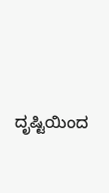ದೃಷ್ಟಿಯಿಂದ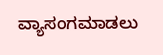ವ್ಯಾಸಂಗಮಾಡಲು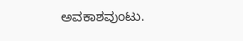ಅವಕಾಶವುಂಟು.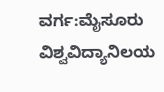ವರ್ಗ:ಮೈಸೂರು ವಿಶ್ವವಿದ್ಯಾನಿಲಯ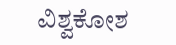ವಿಶ್ವಕೋಶ